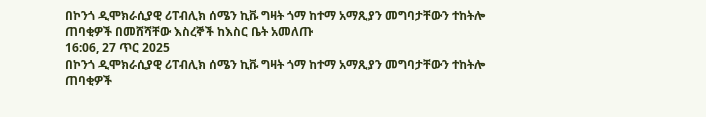በኮንጎ ዲሞክራሲያዊ ሪፐብሊክ ሰሜን ኪቩ ግዛት ጎማ ከተማ አማጺያን መግባታቸውን ተከትሎ ጠባቂዎች በመሸሻቸው እስረኞች ከእስር ቤት አመለጡ
16:06, 27 ጥር 2025
በኮንጎ ዲሞክራሲያዊ ሪፐብሊክ ሰሜን ኪቩ ግዛት ጎማ ከተማ አማጺያን መግባታቸውን ተከትሎ ጠባቂዎች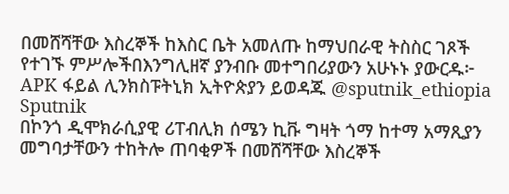በመሸሻቸው እስረኞች ከእስር ቤት አመለጡ ከማህበራዊ ትስስር ገጾች የተገኙ ምሥሎችበእንግሊዘኛ ያንብቡ መተግበሪያውን አሁኑኑ ያውርዱ፦ APK ፋይል ሊንክስፑትኒክ ኢትዮጵያን ይወዳጁ @sputnik_ethiopia
Sputnik
በኮንጎ ዲሞክራሲያዊ ሪፐብሊክ ሰሜን ኪቩ ግዛት ጎማ ከተማ አማጺያን መግባታቸውን ተከትሎ ጠባቂዎች በመሸሻቸው እስረኞች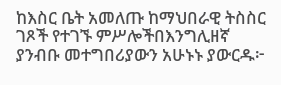ከእስር ቤት አመለጡ ከማህበራዊ ትስስር ገጾች የተገኙ ምሥሎችበእንግሊዘኛ ያንብቡ መተግበሪያውን አሁኑኑ ያውርዱ፦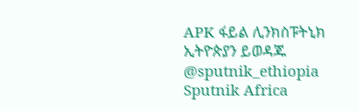APK ፋይል ሊንክስፑትኒክ ኢትዮጵያን ይወዳጁ @sputnik_ethiopia
Sputnik Africa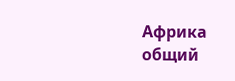Африка общий